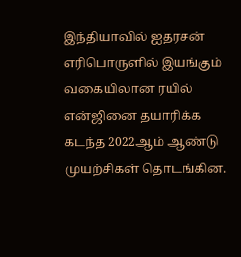இந்தியாவில் ஐதரசன் எரிபொருளில் இயங்கும் வகையிலான ரயில் என்ஜினை தயாரிக்க கடந்த 2022ஆம் ஆண்டு முயற்சிகள் தொடங்கின.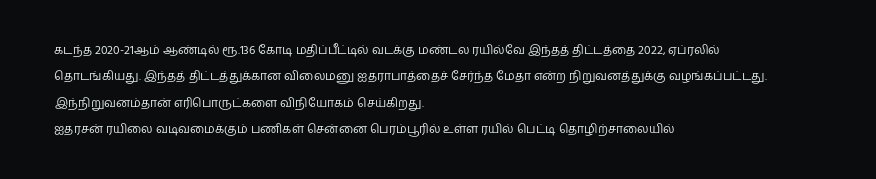கடந்த 2020-21ஆம் ஆண்டில் ரூ.136 கோடி மதிப்பீட்டில் வடக்கு மண்டல ரயில்வே இந்தத் திட்டத்தை 2022, ஏப்ரலில் தொடங்கியது. இந்தத் திட்டத்துக்கான விலைமனு ஐதராபாத்தைச் சேர்ந்த மேதா என்ற நிறுவனத்துக்கு வழங்கப்பட்டது. இந்நிறுவனம்தான் எரிபொருட்களை விநியோகம் செய்கிறது.
ஐதரசன் ரயிலை வடிவமைக்கும் பணிகள் சென்னை பெரம்பூரில் உள்ள ரயில் பெட்டி தொழிற்சாலையில்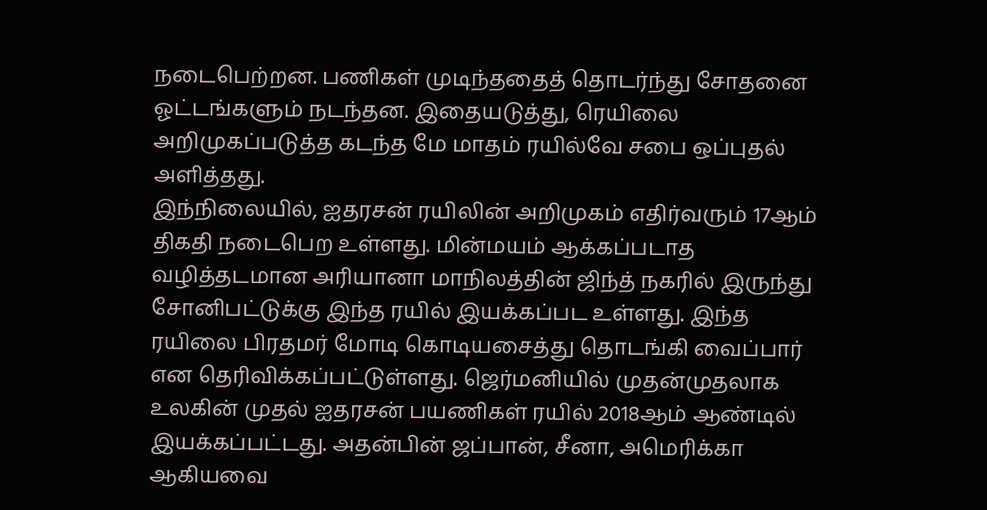நடைபெற்றன. பணிகள் முடிந்ததைத் தொடர்ந்து சோதனை ஓட்டங்களும் நடந்தன. இதையடுத்து, ரெயிலை அறிமுகப்படுத்த கடந்த மே மாதம் ரயில்வே சபை ஒப்புதல் அளித்தது.
இந்நிலையில், ஐதரசன் ரயிலின் அறிமுகம் எதிர்வரும் 17ஆம் திகதி நடைபெற உள்ளது. மின்மயம் ஆக்கப்படாத வழித்தடமான அரியானா மாநிலத்தின் ஜிந்த் நகரில் இருந்து சோனிபட்டுக்கு இந்த ரயில் இயக்கப்பட உள்ளது. இந்த ரயிலை பிரதமர் மோடி கொடியசைத்து தொடங்கி வைப்பார் என தெரிவிக்கப்பட்டுள்ளது. ஜெர்மனியில் முதன்முதலாக உலகின் முதல் ஐதரசன் பயணிகள் ரயில் 2018ஆம் ஆண்டில் இயக்கப்பட்டது. அதன்பின் ஜப்பான், சீனா, அமெரிக்கா ஆகியவை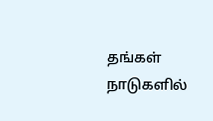தங்கள் நாடுகளில்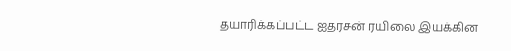தயாரிக்கப்பட்ட ஐதரசன் ரயிலை இயக்கின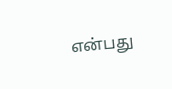என்பது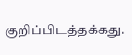குறிப்பிடத்தக்கது.